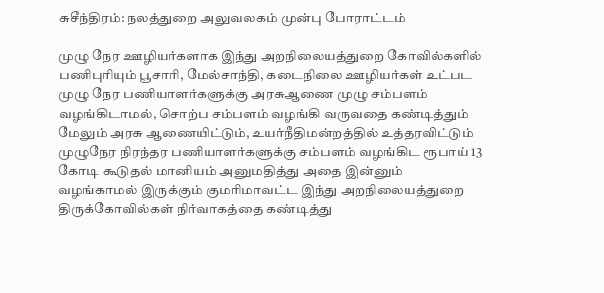சுசீந்திரம்: நலத்துறை அலுவலகம் முன்பு போராட்டம்

முழு நேர ஊழியர்களாக இந்து அறநிலையத்துறை கோவில்களில் பணிபுரியும் பூசாரி, மேல்சாந்தி, கடைநிலை ஊழியர்கள் உட்பட முழு நேர பணியாளர்களுக்கு அரசுஆணை முழு சம்பளம் வழங்கிடாமல், சொற்ப சம்பளம் வழங்கி வருவதை கண்டித்தும் மேலும் அரசு ஆணையிட்டும், உயர்நீதிமன்றத்தில் உத்தரவிட்டும் முழுநேர நிரந்தர பணியாளர்களுக்கு சம்பளம் வழங்கிட ரூபாய் 13 கோடி கூடுதல் மானியம் அனுமதித்து அதை இன்னும் வழங்காமல் இருக்கும் குமரிமாவட்ட இந்து அறநிலையத்துறை திருக்கோவில்கள் நிர்வாகத்தை கண்டித்து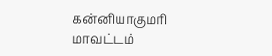கன்னியாகுமரி மாவட்டம்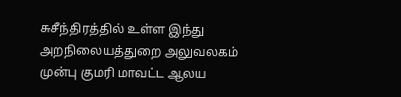சுசீந்திரத்தில் உள்ள இந்து அறநிலையத்துறை அலுவலகம் முன்பு குமரி மாவட்ட ஆலய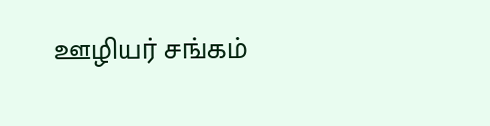ஊழியர் சங்கம்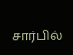சார்பில்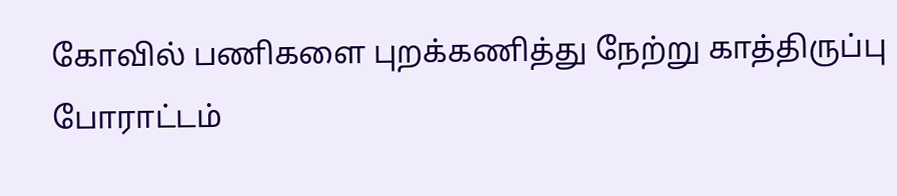கோவில் பணிகளை புறக்கணித்து நேற்று காத்திருப்பு போராட்டம்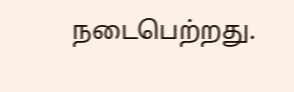நடைபெற்றது.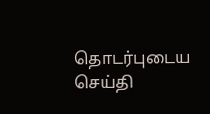தொடர்புடைய செய்தி